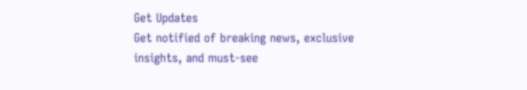Get Updates
Get notified of breaking news, exclusive insights, and must-see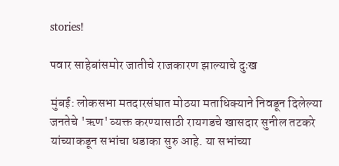stories!

पवार साहेबांसमोर जातीचे राजकारण झाल्याचे दुःख

मुंबई: लोकसभा मतदारसंघात मोठया मताधिक्याने निवडून दिलेल्या जनतेचे 'ऋण' व्यक्त करण्यासाठी रायगडचे खासदार सुनील तटकरे यांच्याकडून सभांचा धडाका सुरु आहे. या सभांच्या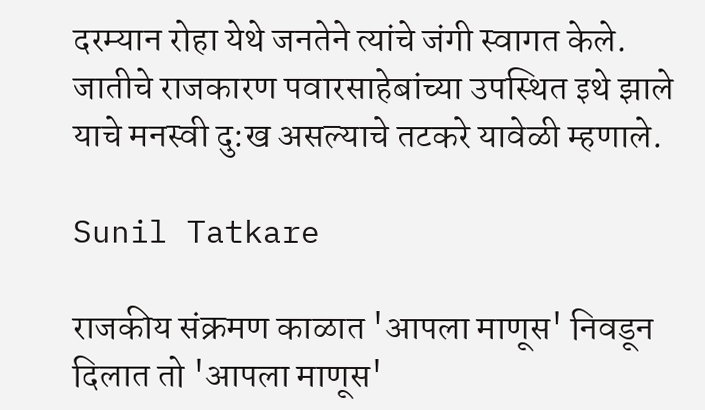दरम्यान रोहा येथे जनतेने त्यांचे जंगी स्वागत केले. जातीचे राजकारण पवारसाहेबांच्या उपस्थित इथे झाले याचे मनस्वी दु:ख असल्याचे तटकरे यावेळी म्हणाले.

Sunil Tatkare

राजकीय संक्रमण काळात 'आपला माणूस' निवडून दिलात तो 'आपला माणूस'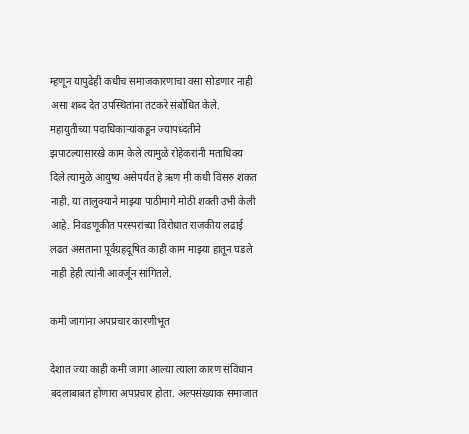म्हणून यापुढेही कधीच समाजकारणाचा वसा सोडणार नाही असा शब्द देत उपस्थितांना तटकरे संबोधित केले. महायुतीच्या पदाधिकाऱ्यांकडून ज्यापध्दतीने झपाटल्यासारखे काम केले त्यामुळे रोहेकरांनी मताधिक्य दिले त्यामुळे आयुष्य असेपर्यंत हे ऋण मी कधी विसरु शकत नाही. या तालुक्याने माझ्या पाठीमागे मोठी शक्ती उभी केली आहे. निवडणूकीत परस्परांच्या विरोधात राजकीय लढाई लढत असताना पूर्वग्रहदूषित काही काम माझ्या हातून घडले नाही हेही त्यांनी आवर्जून सांगितले.

कमी जागांना अपप्रचार कारणीभूत

देशात ज्या काही कमी जागा आल्या त्याला कारण संविधान बदलाबाबत होणारा अपप्रचार होता. अल्पसंख्याक समाजात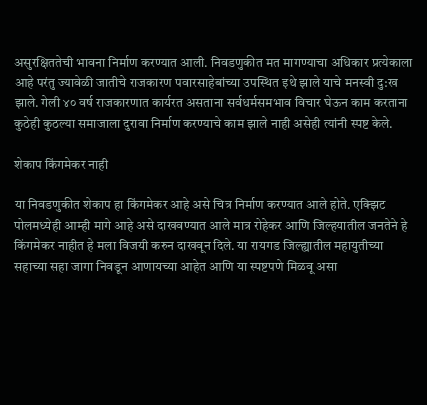असुरक्षिततेची भावना निर्माण करण्यात आली. निवडणुकीत मत मागण्याचा अधिकार प्रत्येकाला आहे परंतु ज्यावेळी जातीचे राजकारण पवारसाहेबांच्या उपस्थित इथे झाले याचे मनस्वी दु:ख झाले. गेली ४० वर्ष राजकारणात कार्यरत असताना सर्वधर्मसमभाव विचार घेऊन काम करताना कुठेही कुठल्या समाजाला दुरावा निर्माण करण्याचे काम झाले नाही असेही त्यांनी स्पष्ट केले.

शेकाप किंगमेकर नाही

या निवडणुकीत शेकाप हा किंगमेकर आहे असे चित्र निर्माण करण्यात आले होते. एक्झिट पोलमध्येही आम्ही मागे आहे असे दाखवण्यात आले मात्र रोहेकर आणि जिल्हयातील जनतेने हे किंगमेकर नाहीत हे मला विजयी करुन दाखवून दिले. या रायगड जिल्ह्यातील महायुतीच्या सहाच्या सहा जागा निवडून आणायच्या आहेत आणि या स्पष्टपणे मिळवू असा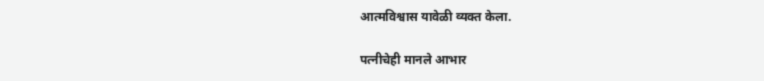आत्मविश्वास यावेळी व्यक्त केला.

पत्नीचेही मानले आभार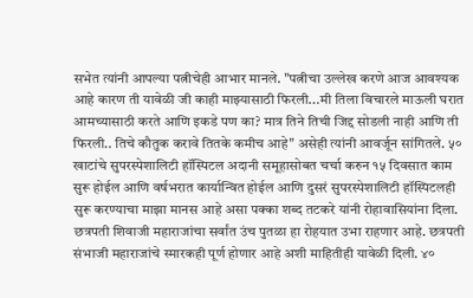सभेत त्यांनी आपल्या पत्नीचेही आभार मानले. "पत्नीचा उल्लेख करणे आज आवश्यक आहे कारण ती यावेळी जी काही माझ्यासाठी फिरली...मी तिला विचारले माऊली घरात आमच्यासाठी करते आणि इकडे पण का? मात्र तिने तिची जिद्द सोडली नाही आणि ती फिरली.. तिचे कौतुक करावे तितके कमीच आहे" असेही त्यांनी आवर्जून सांगितले. ५० खाटांचे सुपरस्पेशालिटी हॉस्पिटल अदानी समूहासोबत चर्चा करुन १५ दिवसात काम सुरू होईल आणि वर्षभरात कार्यान्वित होईल आणि दुसरं सुपरस्पेशालिटी हॉस्पिटलही सुरू करण्याचा माझा मानस आहे असा पक्का शब्द तटकरे यांनी रोहावासियांना दिला. छत्रपती शिवाजी महाराजांचा सर्वांत उंच पुतळा हा रोहयात उभा राहणार आहे. छत्रपती संभाजी महाराजांचे स्मारकही पूर्ण होणार आहे अशी माहितीही यावेळी दिली. ४०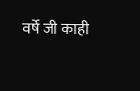वर्षे जी काही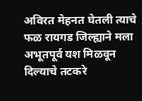अविरत मेहनत घेतली त्याचे फळ रायगड जिल्ह्याने मला अभूतपूर्व यश मिळवून दिल्याचे तटकरे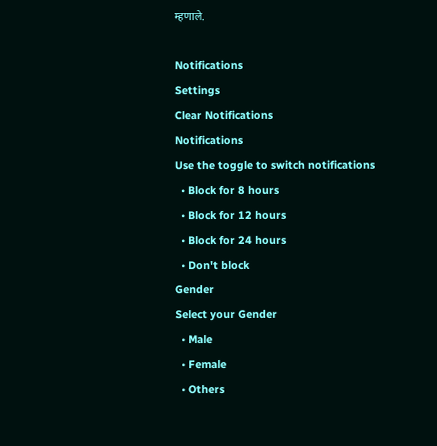म्हणाले.

Notifications
Settings
Clear Notifications
Notifications
Use the toggle to switch notifications
  • Block for 8 hours
  • Block for 12 hours
  • Block for 24 hours
  • Don't block
Gender
Select your Gender
  • Male
  • Female
  • Others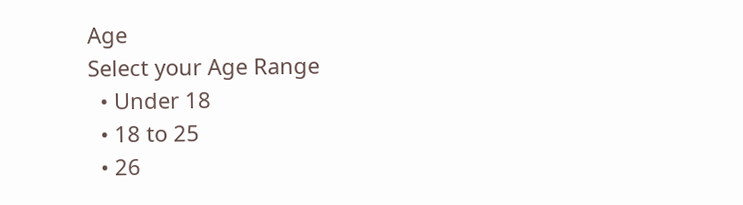Age
Select your Age Range
  • Under 18
  • 18 to 25
  • 26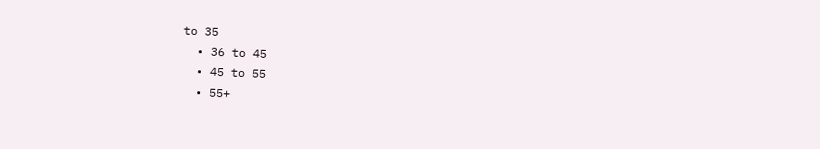to 35
  • 36 to 45
  • 45 to 55
  • 55+